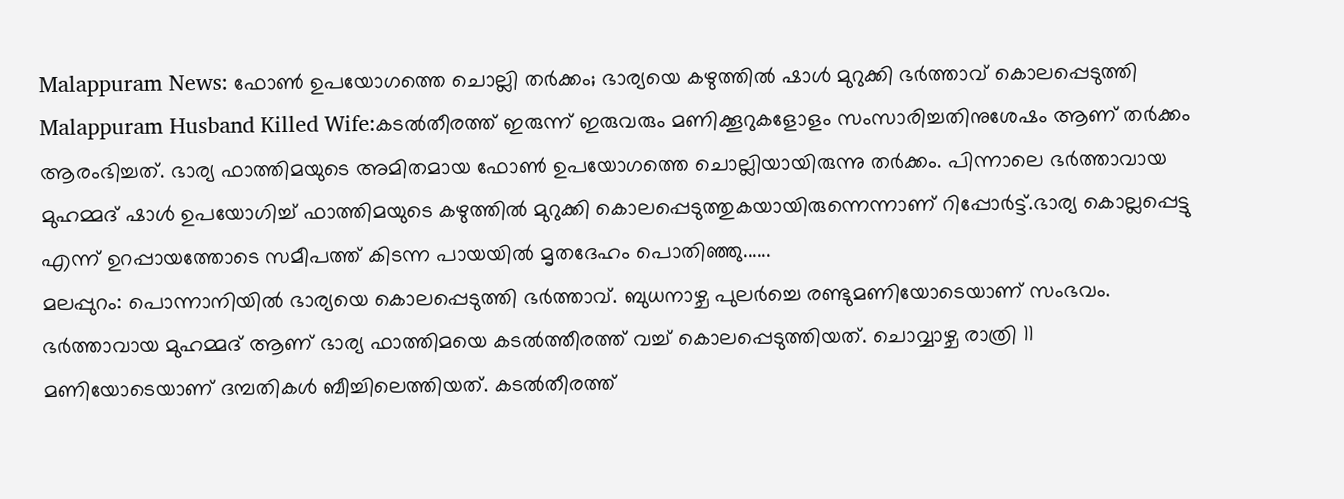Malappuram News: ഫോൺ ഉപയോഗത്തെ ചൊല്ലി തർക്കം; ഭാര്യയെ കഴുത്തിൽ ഷാൾ മുറുക്കി ഭർത്താവ് കൊലപ്പെടുത്തി
Malappuram Husband Killed Wife:കടൽതീരത്ത് ഇരുന്ന് ഇരുവരും മണിക്കൂറുകളോളം സംസാരിച്ചതിനുശേഷം ആണ് തർക്കം ആരംഭിച്ചത്. ഭാര്യ ഫാത്തിമയുടെ അമിതമായ ഫോൺ ഉപയോഗത്തെ ചൊല്ലിയായിരുന്നു തർക്കം. പിന്നാലെ ഭർത്താവായ മുഹമ്മദ് ഷാൾ ഉപയോഗിച്ച് ഫാത്തിമയുടെ കഴുത്തിൽ മുറുക്കി കൊലപ്പെടുത്തുകയായിരുന്നെന്നാണ് റിപ്പോർട്ട്.ഭാര്യ കൊല്ലപ്പെട്ടു എന്ന് ഉറപ്പായത്തോടെ സമീപത്ത് കിടന്ന പായയിൽ മൃതദേഹം പൊതിഞ്ഞു......
മലപ്പുറം: പൊന്നാനിയിൽ ഭാര്യയെ കൊലപ്പെടുത്തി ഭർത്താവ്. ബുധനാഴ്ച പുലർച്ചെ രണ്ടുമണിയോടെയാണ് സംഭവം. ഭർത്താവായ മുഹമ്മദ് ആണ് ഭാര്യ ഫാത്തിമയെ കടൽത്തീരത്ത് വച്ച് കൊലപ്പെടുത്തിയത്. ചൊവ്വാഴ്ച രാത്രി 11 മണിയോടെയാണ് ദമ്പതികൾ ബീച്ചിലെത്തിയത്. കടൽതീരത്ത്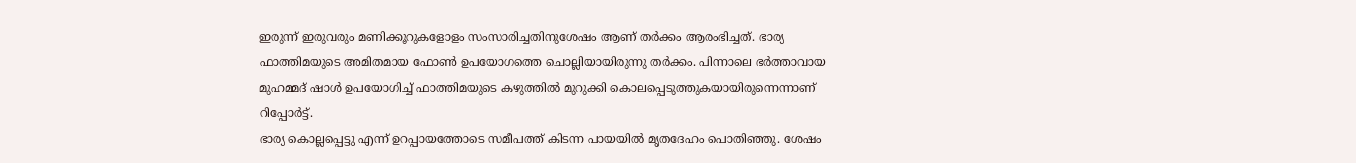ഇരുന്ന് ഇരുവരും മണിക്കൂറുകളോളം സംസാരിച്ചതിനുശേഷം ആണ് തർക്കം ആരംഭിച്ചത്. ഭാര്യ ഫാത്തിമയുടെ അമിതമായ ഫോൺ ഉപയോഗത്തെ ചൊല്ലിയായിരുന്നു തർക്കം. പിന്നാലെ ഭർത്താവായ മുഹമ്മദ് ഷാൾ ഉപയോഗിച്ച് ഫാത്തിമയുടെ കഴുത്തിൽ മുറുക്കി കൊലപ്പെടുത്തുകയായിരുന്നെന്നാണ് റിപ്പോർട്ട്.
ഭാര്യ കൊല്ലപ്പെട്ടു എന്ന് ഉറപ്പായത്തോടെ സമീപത്ത് കിടന്ന പായയിൽ മൃതദേഹം പൊതിഞ്ഞു. ശേഷം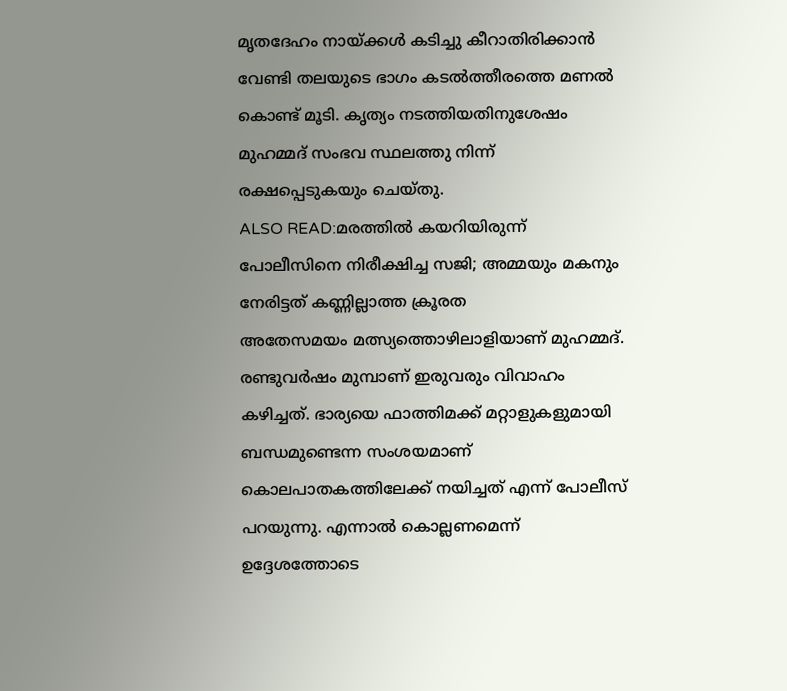മൃതദേഹം നായ്ക്കൾ കടിച്ചു കീറാതിരിക്കാൻ വേണ്ടി തലയുടെ ഭാഗം കടൽത്തീരത്തെ മണൽ കൊണ്ട് മൂടി. കൃത്യം നടത്തിയതിനുശേഷം മുഹമ്മദ് സംഭവ സ്ഥലത്തു നിന്ന് രക്ഷപ്പെടുകയും ചെയ്തു.
ALSO READ:മരത്തിൽ കയറിയിരുന്ന് പോലീസിനെ നിരീക്ഷിച്ച സജി; അമ്മയും മകനും നേരിട്ടത് കണ്ണില്ലാത്ത ക്രൂരത
അതേസമയം മത്സ്യത്തൊഴിലാളിയാണ് മുഹമ്മദ്. രണ്ടുവർഷം മുമ്പാണ് ഇരുവരും വിവാഹം കഴിച്ചത്. ഭാര്യയെ ഫാത്തിമക്ക് മറ്റാളുകളുമായി ബന്ധമുണ്ടെന്ന സംശയമാണ് കൊലപാതകത്തിലേക്ക് നയിച്ചത് എന്ന് പോലീസ് പറയുന്നു. എന്നാൽ കൊല്ലണമെന്ന് ഉദ്ദേശത്തോടെ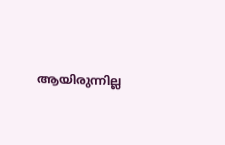ആയിരുന്നില്ല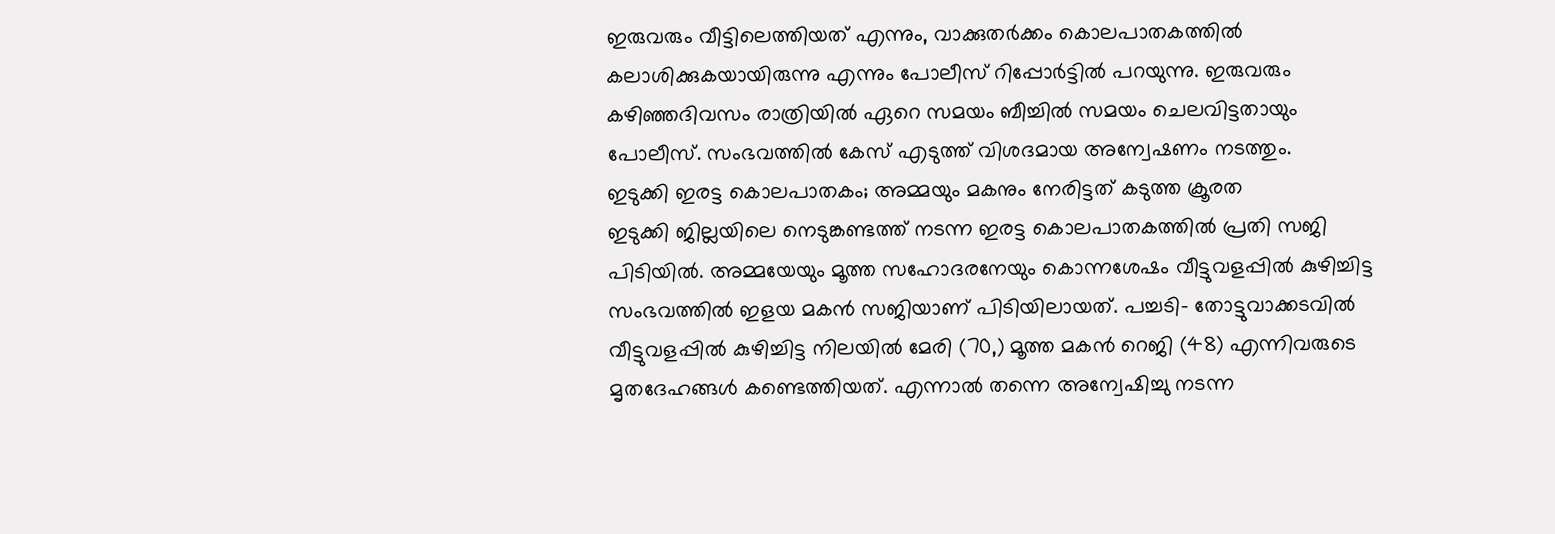ഇരുവരും വീട്ടിലെത്തിയത് എന്നും, വാക്കുതർക്കം കൊലപാതകത്തിൽ കലാശിക്കുകയായിരുന്നു എന്നും പോലീസ് റിപ്പോർട്ടിൽ പറയുന്നു. ഇരുവരും കഴിഞ്ഞദിവസം രാത്രിയിൽ ഏറെ സമയം ബീച്ചിൽ സമയം ചെലവിട്ടതായും പോലീസ്. സംഭവത്തിൽ കേസ് എടുത്ത് വിശദമായ അന്വേഷണം നടത്തും.
ഇടുക്കി ഇരട്ട കൊലപാതകം; അമ്മയും മകനും നേരിട്ടത് കടുത്ത ക്രൂരത
ഇടുക്കി ജില്ലയിലെ നെടുങ്കണ്ടത്ത് നടന്ന ഇരട്ട കൊലപാതകത്തിൽ പ്രതി സജി പിടിയിൽ. അമ്മയേയും മൂത്ത സഹോദരനേയും കൊന്നശേഷം വീട്ടുവളപ്പിൽ കുഴിച്ചിട്ട സംഭവത്തിൽ ഇളയ മകൻ സജിയാണ് പിടിയിലായത്. പച്ചടി- തോട്ടുവാക്കടവിൽ വീട്ടുവളപ്പിൽ കുഴിച്ചിട്ട നിലയിൽ മേരി (70,) മൂത്ത മകൻ റെജി (48) എന്നിവരുടെ മൃതദേഹങ്ങൾ കണ്ടെത്തിയത്. എന്നാൽ തന്നെ അന്വേഷിച്ചു നടന്ന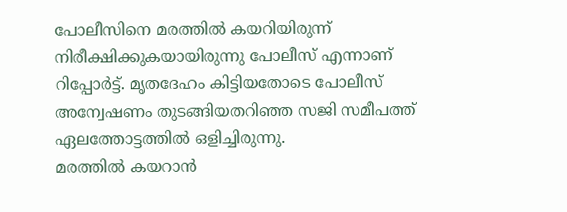പോലീസിനെ മരത്തിൽ കയറിയിരുന്ന് നിരീക്ഷിക്കുകയായിരുന്നു പോലീസ് എന്നാണ് റിപ്പോർട്ട്. മൃതദേഹം കിട്ടിയതോടെ പോലീസ് അന്വേഷണം തുടങ്ങിയതറിഞ്ഞ സജി സമീപത്ത് ഏലത്തോട്ടത്തിൽ ഒളിച്ചിരുന്നു.
മരത്തിൽ കയറാൻ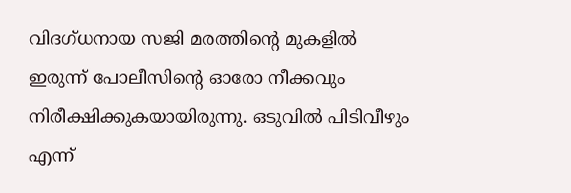വിദഗ്ധനായ സജി മരത്തിന്റെ മുകളിൽ ഇരുന്ന് പോലീസിന്റെ ഓരോ നീക്കവും നിരീക്ഷിക്കുകയായിരുന്നു. ഒടുവിൽ പിടിവീഴും എന്ന്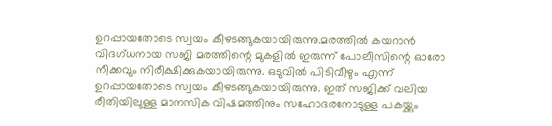ഉറപ്പായതോടെ സ്വയം കീഴടങ്ങുകയായിരുന്നു.മരത്തിൽ കയറാൻ വിദഗ്ധനായ സജി മരത്തിന്റെ മുകളിൽ ഇരുന്ന് പോലീസിന്റെ ഓരോ നീക്കവും നിരീക്ഷിക്കുകയായിരുന്നു. ഒടുവിൽ പിടിവീഴും എന്ന് ഉറപ്പായതോടെ സ്വയം കീഴടങ്ങുകയായിരുന്നു. ഇത് സജിക്ക് വലിയ രീതിയിലുള്ള മാനസിക വിഷമത്തിനും സഹോദരനോടുള്ള പകയ്ക്കും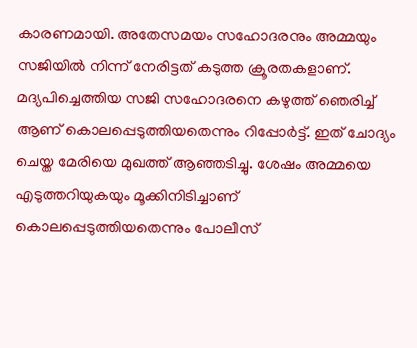കാരണമായി. അതേസമയം സഹോദരനും അമ്മയും സജിയിൽ നിന്ന് നേരിട്ടത് കടുത്ത ക്രൂരതകളാണ്. മദ്യപിച്ചെത്തിയ സജി സഹോദരനെ കഴുത്ത് ഞെരിച്ച് ആണ് കൊലപ്പെടുത്തിയതെന്നും റിപ്പോർട്ട്. ഇത് ചോദ്യം ചെയ്ത മേരിയെ മുഖത്ത് ആഞ്ഞടിച്ചു. ശേഷം അമ്മയെ എടുത്തറിയുകയും മൂക്കിനിടിച്ചാണ് കൊലപ്പെടുത്തിയതെന്നും പോലീസ്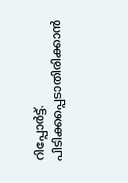റിപ്പോർട്ട്. പിടിക്കപ്പെടാതിരിക്കാൻ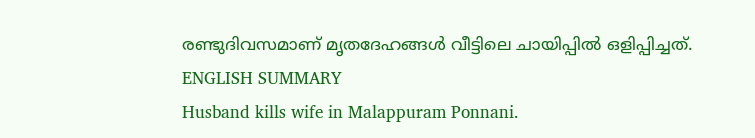രണ്ടുദിവസമാണ് മൃതദേഹങ്ങൾ വീട്ടിലെ ചായിപ്പിൽ ഒളിപ്പിച്ചത്.
ENGLISH SUMMARY
Husband kills wife in Malappuram Ponnani.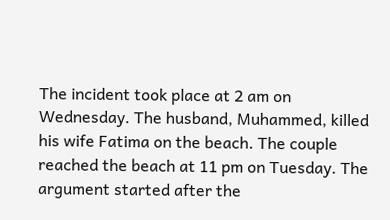The incident took place at 2 am on Wednesday. The husband, Muhammed, killed his wife Fatima on the beach. The couple reached the beach at 11 pm on Tuesday. The argument started after the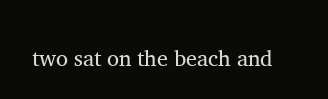two sat on the beach and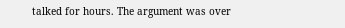talked for hours. The argument was over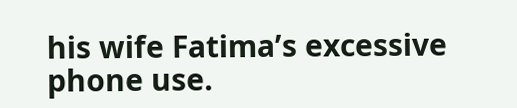his wife Fatima’s excessive phone use.